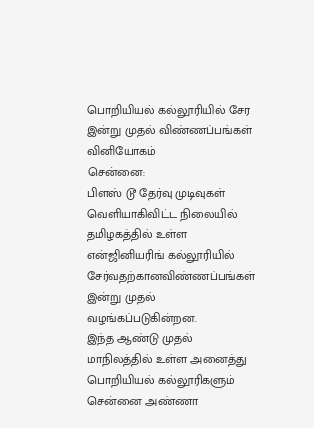பொறியியல் கல்லூரியில் சேர இன்று முதல் விண்ணப்பங்கள் வினியோகம்
சென்னை:
பிளஸ் டூ தேர்வு முடிவுகள் வெளியாகிவிட்ட நிலையில் தமிழகத்தில் உள்ள என்ஜினியரிங் கல்லூரியில் சேர்வதற்கானவிண்ணப்பங்கள் இன்று முதல் வழங்கப்படுகின்றன.
இந்த ஆண்டு முதல் மாநிலத்தில் உள்ள அனைத்து பொறியியல் கல்லூரிகளும் சென்னை அண்ணா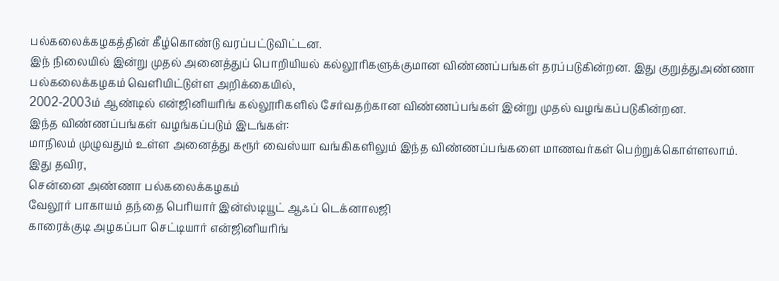பல்கலைக்கழகத்தின் கீழ்கொண்டு வரப்பட்டுவிட்டன.
இந் நிலையில் இன்று முதல் அனைத்துப் பொறியியல் கல்லூரிகளுக்குமான விண்ணப்பங்கள் தரப்படுகின்றன. இது குறுத்துஅண்ணா பல்கலைக்கழகம் வெளியிட்டுள்ள அறிக்கையில்,
2002-2003ம் ஆண்டில் என்ஜினியரிங் கல்லூரிகளில் சேர்வதற்கான விண்ணப்பங்கள் இன்று முதல் வழங்கப்படுகின்றன.
இந்த விண்ணப்பங்கள் வழங்கப்படும் இடங்கள்:
மாநிலம் முழுவதும் உள்ள அனைத்து கரூர் வைஸ்யா வங்கிகளிலும் இந்த விண்ணப்பங்களை மாணவர்கள் பெற்றுக்கொள்ளலாம். இது தவிர,
சென்னை அண்ணா பல்கலைக்கழகம்
வேலூர் பாகாயம் தந்தை பெரியார் இன்ஸ்டியூட் ஆஃப் டெக்னாலஜி
காரைக்குடி அழகப்பா செட்டியார் என்ஜினியரிங்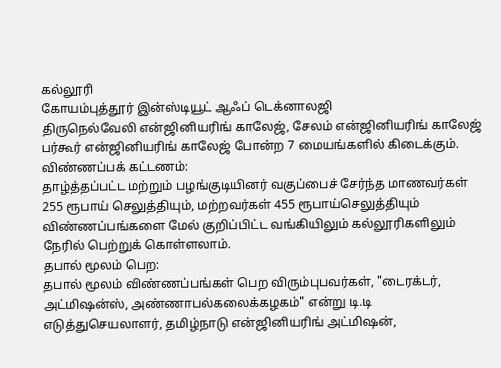கல்லூரி
கோயம்புத்தூர் இன்ஸ்டியூட் ஆஃப் டெக்னாலஜி
திருநெல்வேலி என்ஜினியரிங் காலேஜ், சேலம் என்ஜினியரிங் காலேஜ்
பர்கூர் என்ஜினியரிங் காலேஜ் போன்ற 7 மையங்களில் கிடைக்கும்.
விண்ணப்பக் கட்டணம்:
தாழ்த்தப்பட்ட மற்றும் பழங்குடியினர் வகுப்பைச் சேர்ந்த மாணவர்கள் 255 ரூபாய் செலுத்தியும், மற்றவர்கள் 455 ரூபாய்செலுத்தியும் விண்ணப்பங்களை மேல் குறிப்பிட்ட வங்கியிலும் கல்லூரிகளிலும் நேரில் பெற்றுக் கொள்ளலாம்.
தபால் மூலம் பெற:
தபால் மூலம் விண்ணப்பங்கள் பெற விரும்புபவர்கள், "டைரக்டர், அட்மிஷன்ஸ், அண்ணாபல்கலைக்கழகம்" என்று டி.டி எடுத்துசெயலாளர், தமிழ்நாடு என்ஜினியரிங் அட்மிஷன்,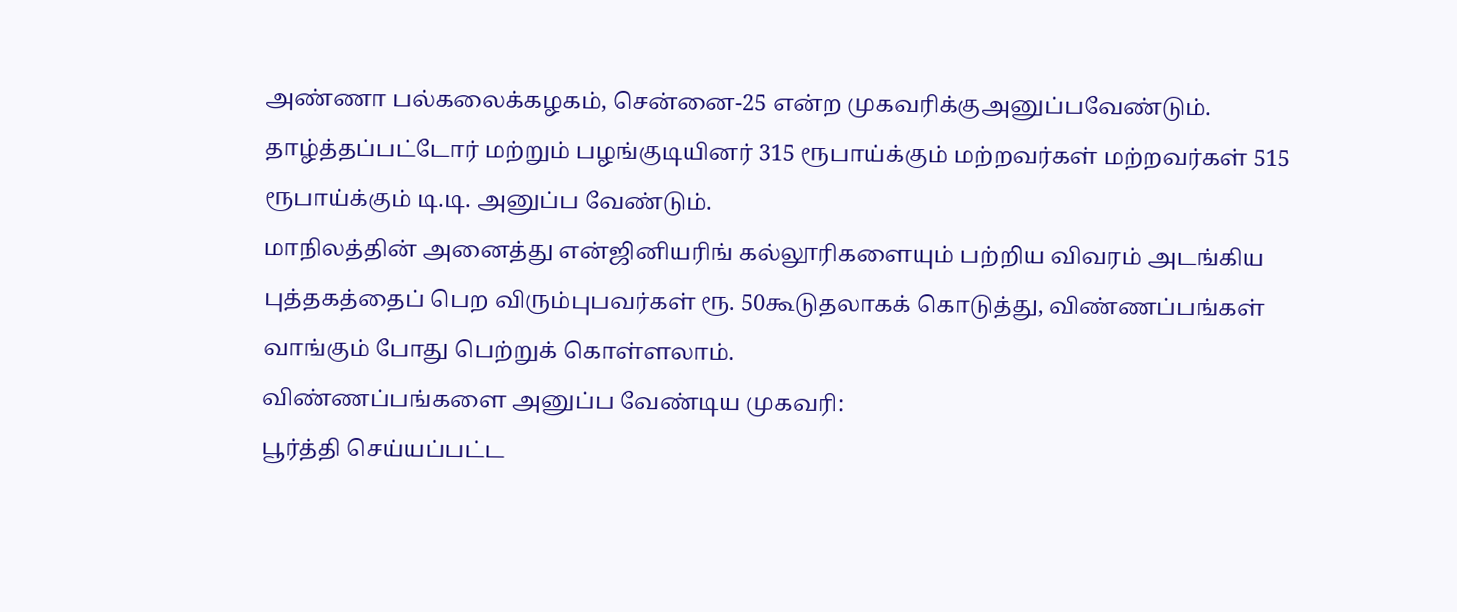அண்ணா பல்கலைக்கழகம், சென்னை-25 என்ற முகவரிக்குஅனுப்பவேண்டும்.
தாழ்த்தப்பட்டோர் மற்றும் பழங்குடியினர் 315 ரூபாய்க்கும் மற்றவர்கள் மற்றவர்கள் 515 ரூபாய்க்கும் டி.டி. அனுப்ப வேண்டும்.
மாநிலத்தின் அனைத்து என்ஜினியரிங் கல்லூரிகளையும் பற்றிய விவரம் அடங்கிய புத்தகத்தைப் பெற விரும்புபவர்கள் ரூ. 50கூடுதலாகக் கொடுத்து, விண்ணப்பங்கள் வாங்கும் போது பெற்றுக் கொள்ளலாம்.
விண்ணப்பங்களை அனுப்ப வேண்டிய முகவரி:
பூர்த்தி செய்யப்பட்ட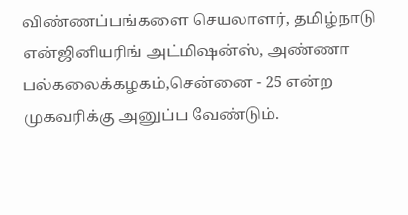விண்ணப்பங்களை செயலாளர், தமிழ்நாடு என்ஜினியரிங் அட்மிஷன்ஸ், அண்ணா பல்கலைக்கழகம்,சென்னை - 25 என்ற முகவரிக்கு அனுப்ப வேண்டும்.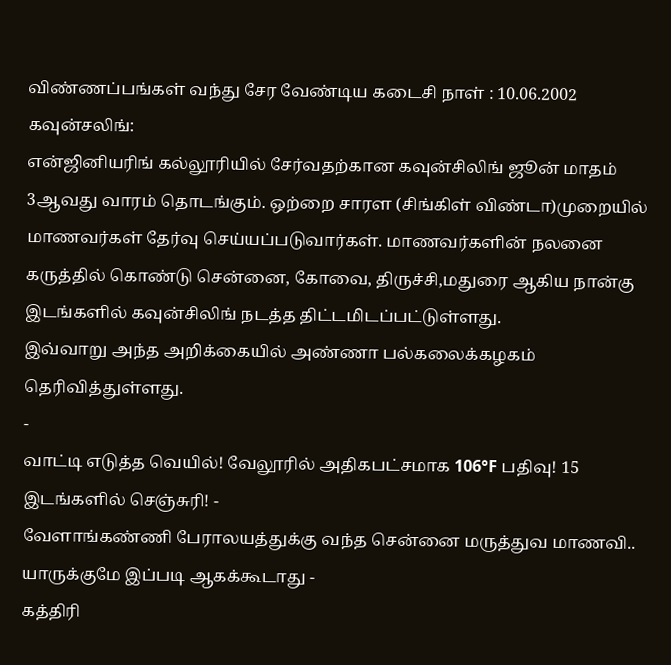விண்ணப்பங்கள் வந்து சேர வேண்டிய கடைசி நாள் : 10.06.2002
கவுன்சலிங்:
என்ஜினியரிங் கல்லூரியில் சேர்வதற்கான கவுன்சிலிங் ஜூன் மாதம் 3ஆவது வாரம் தொடங்கும். ஒற்றை சாரள (சிங்கிள் விண்டா)முறையில் மாணவர்கள் தேர்வு செய்யப்படுவார்கள். மாணவர்களின் நலனை கருத்தில் கொண்டு சென்னை, கோவை, திருச்சி,மதுரை ஆகிய நான்கு இடங்களில் கவுன்சிலிங் நடத்த திட்டமிடப்பட்டுள்ளது.
இவ்வாறு அந்த அறிக்கையில் அண்ணா பல்கலைக்கழகம் தெரிவித்துள்ளது.
-
வாட்டி எடுத்த வெயில்! வேலூரில் அதிகபட்சமாக 106°F பதிவு! 15 இடங்களில் செஞ்சுரி! -
வேளாங்கண்ணி பேராலயத்துக்கு வந்த சென்னை மருத்துவ மாணவி.. யாருக்குமே இப்படி ஆகக்கூடாது -
கத்திரி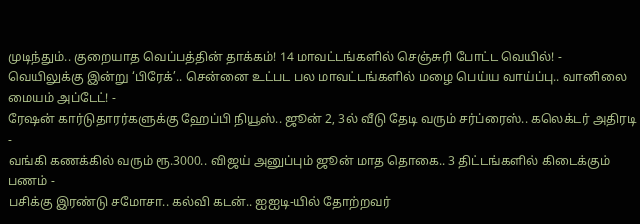முடிந்தும்.. குறையாத வெப்பத்தின் தாக்கம்! 14 மாவட்டங்களில் செஞ்சுரி போட்ட வெயில்! -
வெயிலுக்கு இன்று ‘பிரேக்’.. சென்னை உட்பட பல மாவட்டங்களில் மழை பெய்ய வாய்ப்பு.. வானிலை மையம் அப்டேட்! -
ரேஷன் கார்டுதாரர்களுக்கு ஹேப்பி நியூஸ்.. ஜூன் 2, 3ல் வீடு தேடி வரும் சர்ப்ரைஸ்.. கலெக்டர் அதிரடி -
வங்கி கணக்கில் வரும் ரூ.3000.. விஜய் அனுப்பும் ஜூன் மாத தொகை.. 3 திட்டங்களில் கிடைக்கும் பணம் -
பசிக்கு இரண்டு சமோசா.. கல்வி கடன்.. ஐஐடி-யில் தோற்றவர்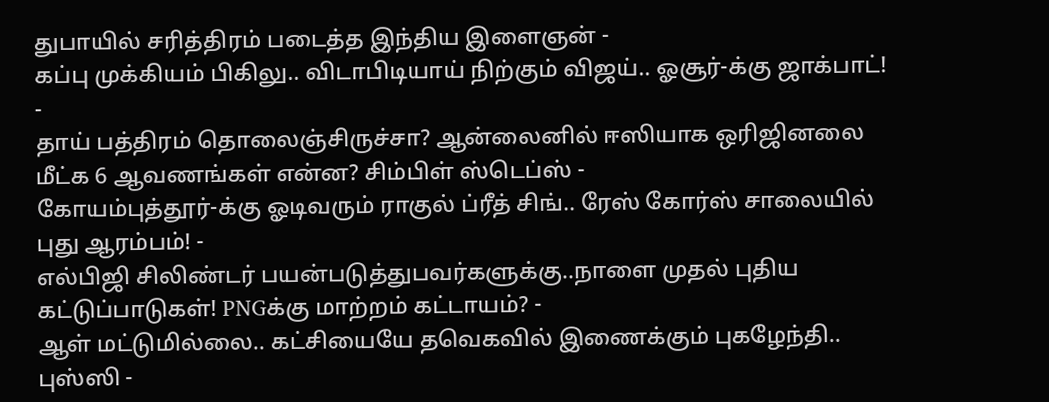துபாயில் சரித்திரம் படைத்த இந்திய இளைஞன் -
கப்பு முக்கியம் பிகிலு.. விடாபிடியாய் நிற்கும் விஜய்.. ஓசூர்-க்கு ஜாக்பாட்! -
தாய் பத்திரம் தொலைஞ்சிருச்சா? ஆன்லைனில் ஈஸியாக ஒரிஜினலை மீட்க 6 ஆவணங்கள் என்ன? சிம்பிள் ஸ்டெப்ஸ் -
கோயம்புத்தூர்-க்கு ஓடிவரும் ராகுல் ப்ரீத் சிங்.. ரேஸ் கோர்ஸ் சாலையில் புது ஆரம்பம்! -
எல்பிஜி சிலிண்டர் பயன்படுத்துபவர்களுக்கு..நாளை முதல் புதிய கட்டுப்பாடுகள்! PNGக்கு மாற்றம் கட்டாயம்? -
ஆள் மட்டுமில்லை.. கட்சியையே தவெகவில் இணைக்கும் புகழேந்தி.. புஸ்ஸி -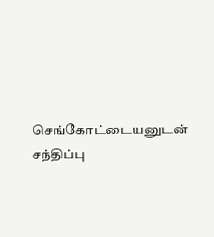செங்கோட்டையனுடன் சந்திப்பு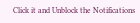Click it and Unblock the Notifications